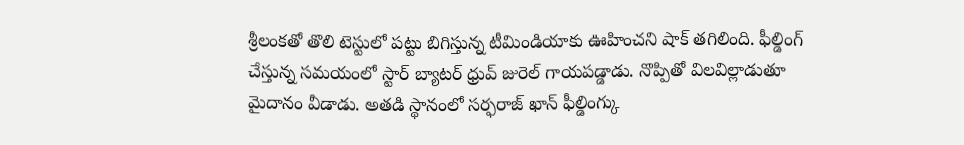శ్రీలంకతో తొలి టెస్టులో పట్టు బిగిస్తున్న టీమిండియాకు ఊహించని షాక్ తగిలింది. ఫీల్డింగ్ చేస్తున్న సమయంలో స్టార్ బ్యాటర్ ధ్రువ్ జురెల్ గాయపడ్డాడు. నొప్పితో విలవిల్లాడుతూ మైదానం వీడాడు. అతడి స్థానంలో సర్ఫరాజ్ ఖాన్ ఫీల్డింగ్కు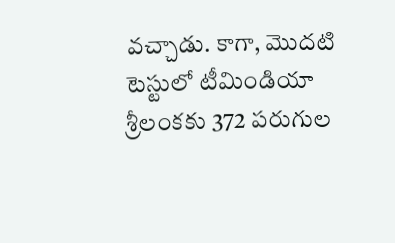వచ్చాడు. కాగా, మొదటి టెస్టులో టీమిండియా శ్రీలంకకు 372 పరుగుల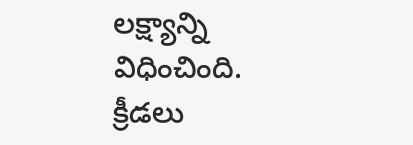లక్ష్యాన్ని విధించింది.
క్రీడలు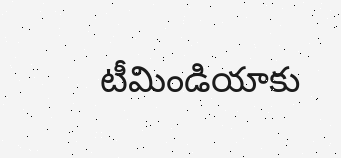టీమిండియాకు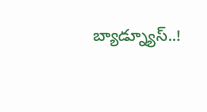బ్యాడ్న్యూస్..!